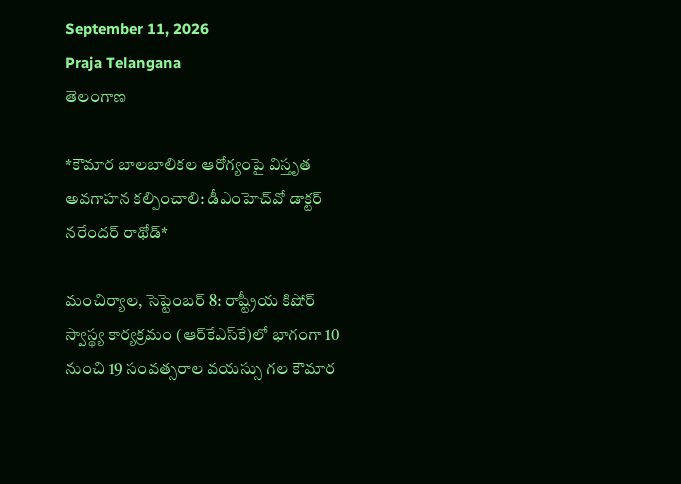September 11, 2026
Praja Telangana
తెలంగాణ

*కౌమార బాలబాలికల ఆరోగ్యంపై విస్తృత అవగాహన కల్పించాలి: డీఎంహెచ్‌వో డాక్టర్ నరేందర్ రాథోడ్*

మంచిర్యాల, సెప్టెంబర్ 8: రాష్ట్రీయ కిషోర్ స్వాస్థ్య కార్యక్రమం (ఆర్‌కేఎస్‌కే)లో భాగంగా 10 నుంచి 19 సంవత్సరాల వయస్సు గల కౌమార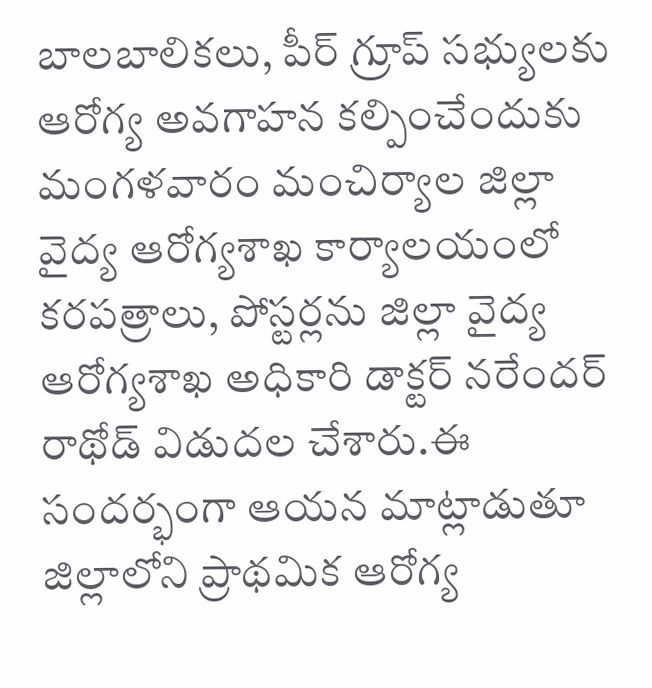బాలబాలికలు, పీర్ గ్రూప్ సభ్యులకు ఆరోగ్య అవగాహన కల్పించేందుకు మంగళవారం మంచిర్యాల జిల్లా వైద్య ఆరోగ్యశాఖ కార్యాలయంలో కరపత్రాలు, పోస్టర్లను జిల్లా వైద్య ఆరోగ్యశాఖ అధికారి డాక్టర్ నరేందర్ రాథోడ్ విడుదల చేశారు.ఈ సందర్భంగా ఆయన మాట్లాడుతూ జిల్లాలోని ప్రాథమిక ఆరోగ్య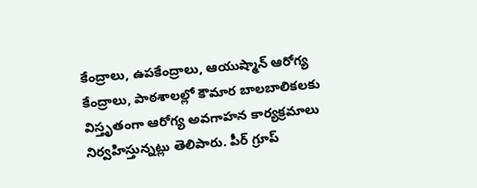కేంద్రాలు, ఉపకేంద్రాలు, ఆయుష్మాన్ ఆరోగ్య కేంద్రాలు, పాఠశాలల్లో కౌమార బాలబాలికలకు విస్తృతంగా ఆరోగ్య అవగాహన కార్యక్రమాలు నిర్వహిస్తున్నట్లు తెలిపారు. పీర్ గ్రూప్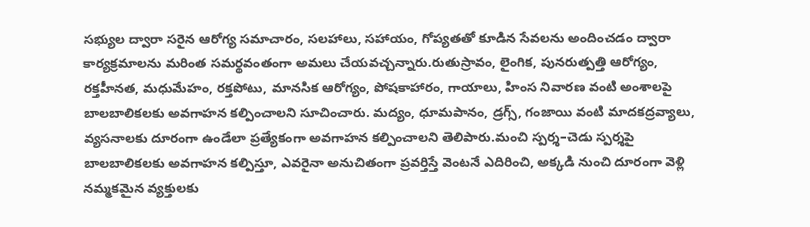సభ్యుల ద్వారా సరైన ఆరోగ్య సమాచారం, సలహాలు, సహాయం, గోప్యతతో కూడిన సేవలను అందించడం ద్వారా కార్యక్రమాలను మరింత సమర్థవంతంగా అమలు చేయవచ్చన్నారు.రుతుస్రావం, లైంగిక, పునరుత్పత్తి ఆరోగ్యం, రక్తహీనత, మధుమేహం, రక్తపోటు, మానసిక ఆరోగ్యం, పోషకాహారం, గాయాలు, హింస నివారణ వంటి అంశాలపై బాలబాలికలకు అవగాహన కల్పించాలని సూచించారు. మద్యం, ధూమపానం, డ్రగ్స్, గంజాయి వంటి మాదకద్రవ్యాలు, వ్యసనాలకు దూరంగా ఉండేలా ప్రత్యేకంగా అవగాహన కల్పించాలని తెలిపారు.మంచి స్పర్శ–చెడు స్పర్శపై బాలబాలికలకు అవగాహన కల్పిస్తూ, ఎవరైనా అనుచితంగా ప్రవర్తిస్తే వెంటనే ఎదిరించి, అక్కడి నుంచి దూరంగా వెళ్లి నమ్మకమైన వ్యక్తులకు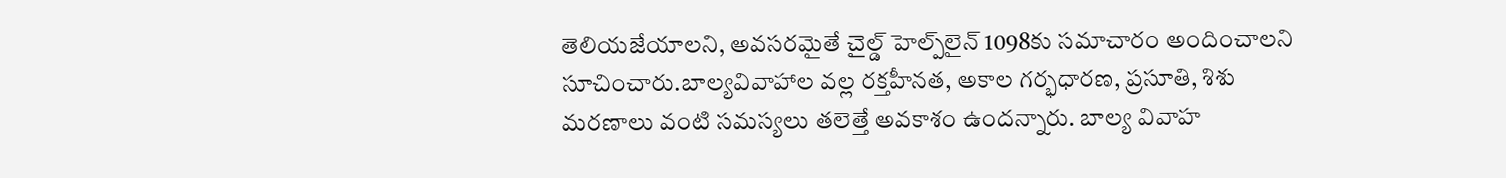తెలియజేయాలని, అవసరమైతే చైల్డ్ హెల్ప్‌లైన్ 1098కు సమాచారం అందించాలని సూచించారు.బాల్యవివాహాల వల్ల రక్తహీనత, అకాల గర్భధారణ, ప్రసూతి, శిశు మరణాలు వంటి సమస్యలు తలెత్తే అవకాశం ఉందన్నారు. బాల్య వివాహ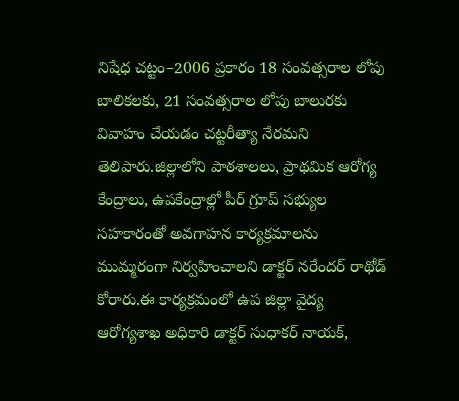నిషేధ చట్టం–2006 ప్రకారం 18 సంవత్సరాల లోపు బాలికలకు, 21 సంవత్సరాల లోపు బాలురకు వివాహం చేయడం చట్టరీత్యా నేరమని తెలిపారు.జిల్లాలోని పాఠశాలలు, ప్రాథమిక ఆరోగ్య కేంద్రాలు, ఉపకేంద్రాల్లో పీర్ గ్రూప్ సభ్యుల సహకారంతో అవగాహన కార్యక్రమాలను ముమ్మరంగా నిర్వహించాలని డాక్టర్ నరేందర్ రాథోడ్ కోరారు.ఈ కార్యక్రమంలో ఉప జిల్లా వైద్య ఆరోగ్యశాఖ అధికారి డాక్టర్ సుధాకర్ నాయక్,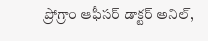ప్రోగ్రాం ఆఫీసర్ డాక్టర్ అనిల్,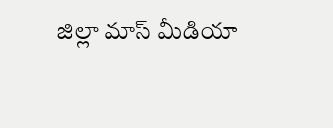జిల్లా మాస్ మీడియా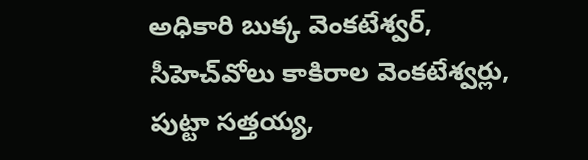అధికారి బుక్క వెంకటేశ్వర్, సీహెచ్‌వోలు కాకిరాల వెంకటేశ్వర్లు, పుట్టా సత్తయ్య,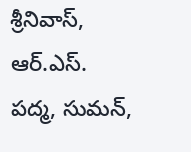శ్రీనివాస్, ఆర్‌.ఎస్‌. పద్మ, సుమన్,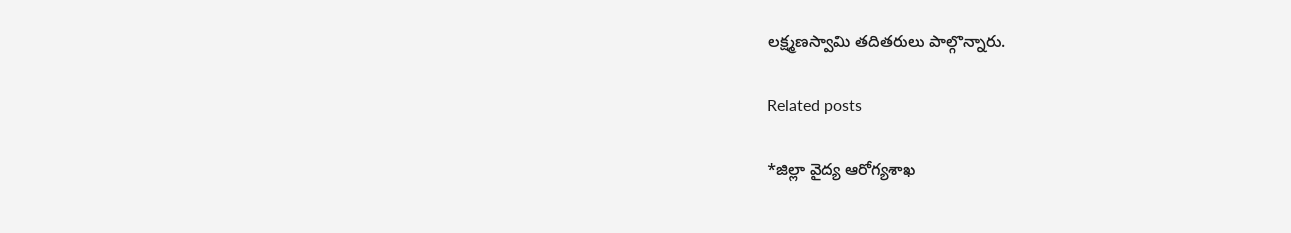లక్ష్మణస్వామి తదితరులు పాల్గొన్నారు.

Related posts

*జిల్లా వైద్య ఆరోగ్యశాఖ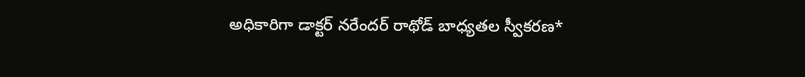అధికారిగా డాక్టర్ నరేందర్ రాథోడ్ బాధ్యతల స్వీకరణ*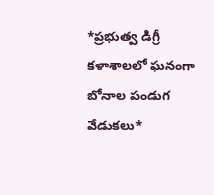*ప్రభుత్వ డిగ్రీ కళాశాలలో ఘనంగా బోనాల పండుగ వేడుకలు*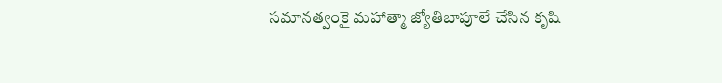సమానత్వంకై మహాత్మా జ్యోతిబాపూలే చేసిన కృషి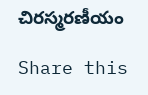చిరస్మరణీయం

Share this